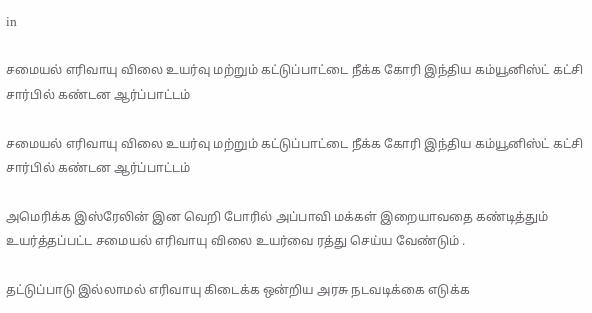in

சமையல் எரிவாயு விலை உயர்வு மற்றும் கட்டுப்பாட்டை நீக்க கோரி இந்திய கம்யூனிஸ்ட் கட்சி சார்பில் கண்டன ஆர்ப்பாட்டம்

சமையல் எரிவாயு விலை உயர்வு மற்றும் கட்டுப்பாட்டை நீக்க கோரி இந்திய கம்யூனிஸ்ட் கட்சி சார்பில் கண்டன ஆர்ப்பாட்டம்

அமெரிக்க இஸ்ரேலின் இன வெறி போரில் அப்பாவி மக்கள் இறையாவதை கண்டித்தும் உயர்த்தப்பட்ட சமையல் எரிவாயு விலை உயர்வை ரத்து செய்ய வேண்டும் .

தட்டுப்பாடு இல்லாமல் எரிவாயு கிடைக்க ஒன்றிய அரசு நடவடிக்கை எடுக்க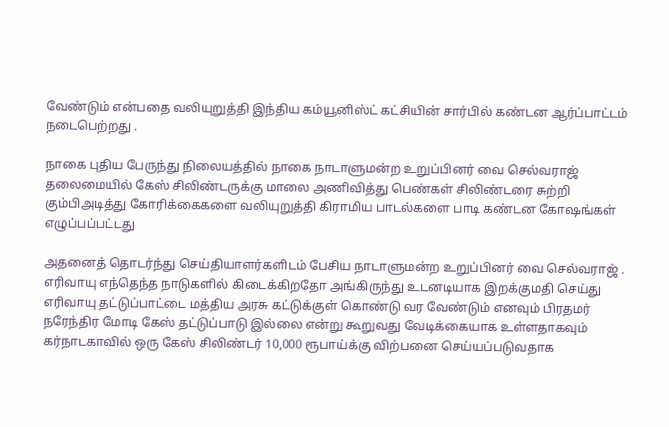வேண்டும் என்பதை வலியுறுத்தி இந்திய கம்யூனிஸ்ட் கட்சியின் சார்பில் கண்டன ஆர்ப்பாட்டம் நடைபெற்றது .

நாகை புதிய பேருந்து நிலையத்தில் நாகை நாடாளுமன்ற உறுப்பினர் வை செல்வராஜ் தலைமையில் கேஸ் சிலிண்டருக்கு மாலை அணிவித்து பெண்கள் சிலிண்டரை சுற்றி கும்பிஅடித்து கோரிக்கைகளை வலியுறுத்தி கிராமிய பாடல்களை பாடி கண்டன கோஷங்கள் எழுப்பப்பட்டது

அதனைத் தொடர்ந்து செய்தியாளர்களிடம் பேசிய நாடாளுமன்ற உறுப்பினர் வை செல்வராஜ் . எரிவாயு எந்தெந்த நாடுகளில் கிடைக்கிறதோ அங்கிருந்து உடனடியாக இறக்குமதி செய்து எரிவாயு தட்டுப்பாட்டை மத்திய அரசு கட்டுக்குள் கொண்டு வர வேண்டும் எனவும் பிரதமர் நரேந்திர மோடி கேஸ் தட்டுப்பாடு இல்லை என்று கூறுவது வேடிக்கையாக உள்ளதாகவும் கர்நாடகாவில் ஒரு கேஸ் சிலிண்டர் 10,000 ரூபாய்க்கு விற்பனை செய்யப்படுவதாக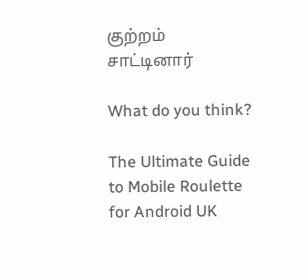குற்றம் சாட்டினார்

What do you think?

The Ultimate Guide to Mobile Roulette for Android UK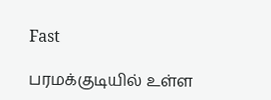Fast

பரமக்குடியில் உள்ள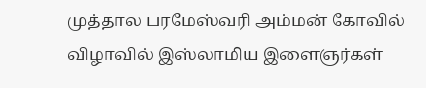முத்தால பரமேஸ்வரி அம்மன் கோவில் விழாவில் இஸ்லாமிய இளைஞர்கள்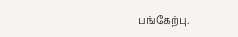பங்கேற்பு.